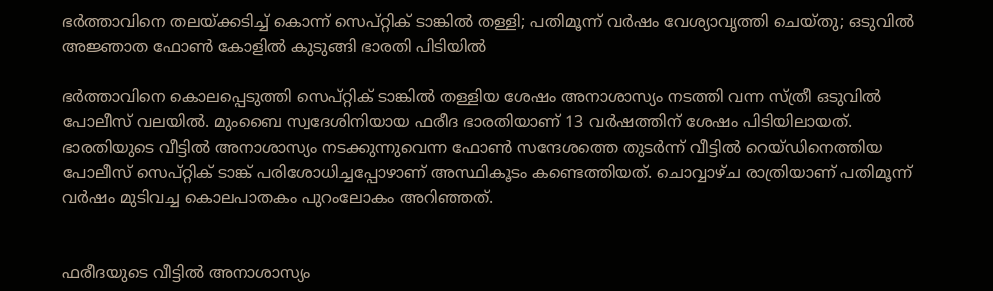ഭര്‍ത്താവിനെ തലയ്ക്കടിച്ച് കൊന്ന് സെപ്റ്റിക് ടാങ്കില്‍ തള്ളി; പതിമൂന്ന് വര്‍ഷം വേശ്യാവൃത്തി ചെയ്തു; ഒടുവില്‍ അജ്ഞാത ഫോണ്‍ കോളില്‍ കുടുങ്ങി ഭാരതി പിടിയില്‍

ഭര്‍ത്താവിനെ കൊലപ്പെടുത്തി സെപ്റ്റിക് ടാങ്കില്‍ തള്ളിയ ശേഷം അനാശാസ്യം നടത്തി വന്ന സ്ത്രീ ഒടുവില്‍ പോലീസ് വലയില്‍. മുംബൈ സ്വദേശിനിയായ ഫരീദ ഭാരതിയാണ് 13 വര്‍ഷത്തിന് ശേഷം പിടിയിലായത്. ഭാരതിയുടെ വീട്ടില്‍ അനാശാസ്യം നടക്കുന്നുവെന്ന ഫോണ്‍ സന്ദേശത്തെ തുടര്‍ന്ന് വീട്ടില്‍ റെയ്ഡിനെത്തിയ പോലീസ് സെപ്റ്റിക് ടാങ്ക് പരിശോധിച്ചപ്പോഴാണ് അസ്ഥികൂടം കണ്ടെത്തിയത്. ചൊവ്വാഴ്ച രാത്രിയാണ് പതിമൂന്ന് വര്‍ഷം മുടിവച്ച കൊലപാതകം പുറംലോകം അറിഞ്ഞത്.


ഫരീദയുടെ വീട്ടില്‍ അനാശാസ്യം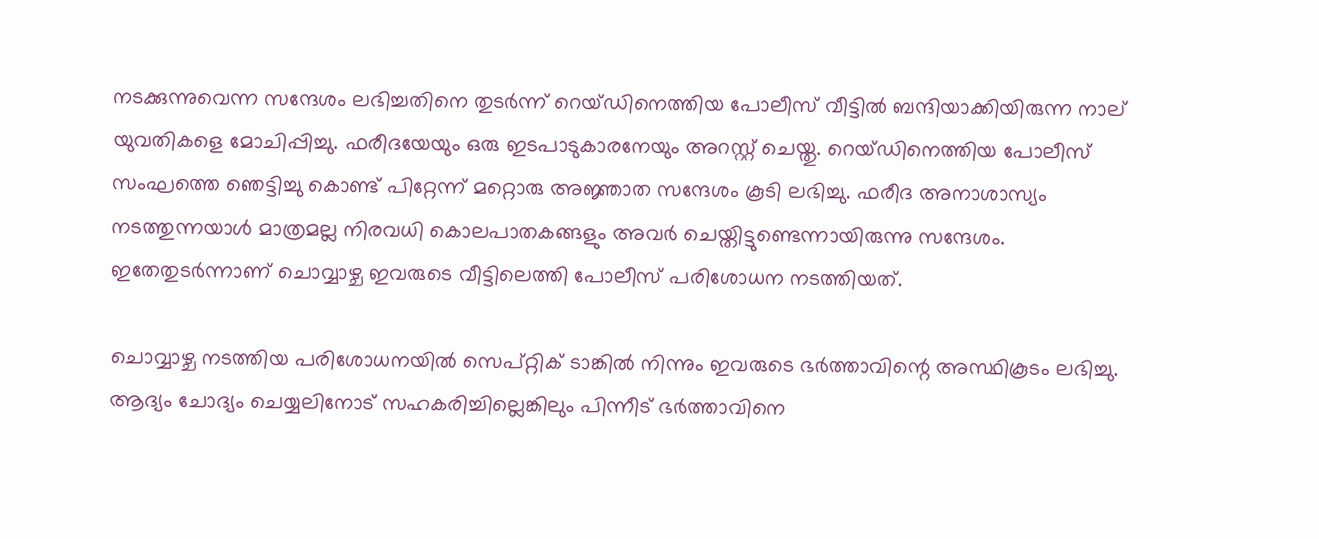നടക്കുന്നുവെന്ന സന്ദേശം ലഭിച്ചതിനെ തുടര്‍ന്ന് റെയ്ഡിനെത്തിയ പോലീസ് വീട്ടില്‍ ബന്ദിയാക്കിയിരുന്ന നാല് യുവതികളെ മോചിപ്പിച്ചു. ഫരീദയേയും ഒരു ഇടപാടുകാരനേയും അറസ്റ്റ് ചെയ്തു. റെയ്ഡിനെത്തിയ പോലീസ് സംഘത്തെ ഞെട്ടിച്ചു കൊണ്ട് പിറ്റേന്ന് മറ്റൊരു അജ്ഞാത സന്ദേശം കൂടി ലഭിച്ചു. ഫരീദ അനാശാസ്യം നടത്തുന്നയാള്‍ മാത്രമല്ല നിരവധി കൊലപാതകങ്ങളും അവര്‍ ചെയ്തിട്ടുണ്ടെന്നായിരുന്നു സന്ദേശം. ഇതേതുടര്‍ന്നാണ് ചൊവ്വാഴ്ച ഇവരുടെ വീട്ടിലെത്തി പോലീസ് പരിശോധന നടത്തിയത്.

ചൊവ്വാഴ്ച നടത്തിയ പരിശോധനയില്‍ സെപ്റ്റിക് ടാങ്കില്‍ നിന്നും ഇവരുടെ ഭര്‍ത്താവിന്റെ അസ്ഥികൂടം ലഭിച്ചു. ആദ്യം ചോദ്യം ചെയ്യലിനോട് സഹകരിച്ചില്ലെങ്കിലും പിന്നീട് ഭര്‍ത്താവിനെ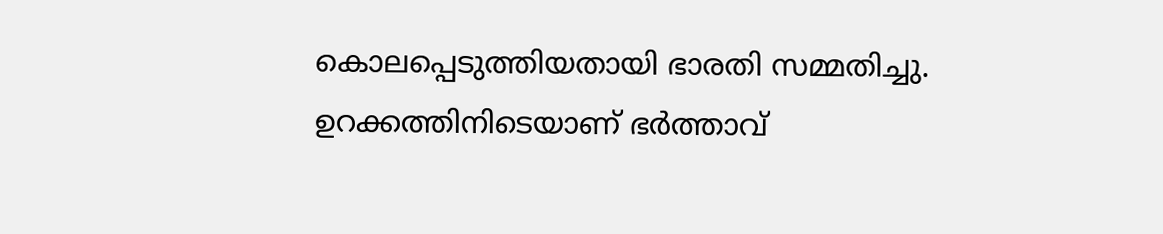കൊലപ്പെടുത്തിയതായി ഭാരതി സമ്മതിച്ചു. ഉറക്കത്തിനിടെയാണ് ഭര്‍ത്താവ്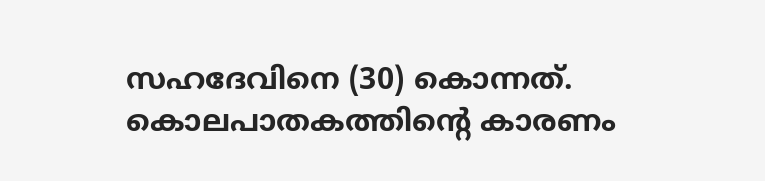സഹദേവിനെ (30) കൊന്നത്. കൊലപാതകത്തിന്റെ കാരണം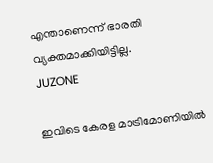എന്താണെന്ന് ഭാരതി വ്യക്തമാക്കിയിട്ടില്ല.
JUZONE

ഇവിടെ കേരള മാട്രിമോണിയിൽ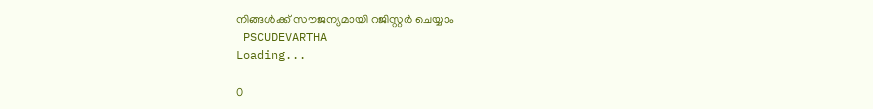നിങ്ങൾക്ക് സൗജന്യമായി റജിസ്റ്റർ ചെയ്യാം
 PSCUDEVARTHA
Loading...

0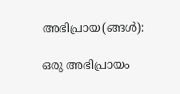അഭിപ്രായ(ങ്ങള്‍):

ഒരു അഭിപ്രായം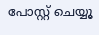പോസ്റ്റ് ചെയ്യൂ